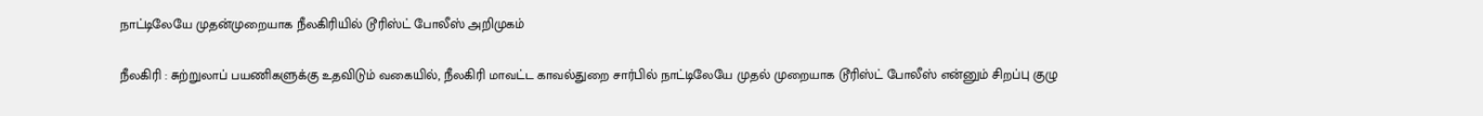நாட்டிலேயே முதன்முறையாக நீலகிரியில் டூரிஸ்ட் போலீஸ் அறிமுகம்

நீலகிரி : சுற்றுலாப் பயணிகளுக்கு உதவிடும் வகையில், நீலகிரி மாவட்ட காவல்துறை சார்பில் நாட்டிலேயே முதல் முறையாக டூரிஸ்ட் போலீஸ் என்னும் சிறப்பு குழு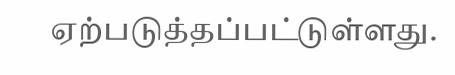ஏற்படுத்தப்பட்டுள்ளது.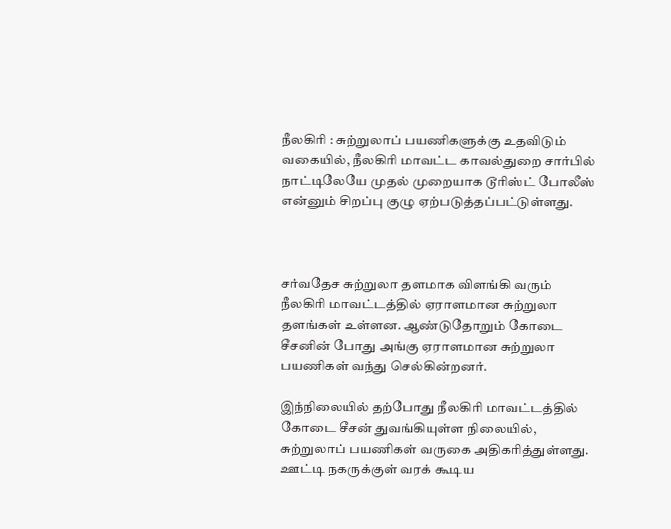நீலகிரி : சுற்றுலாப் பயணிகளுக்கு உதவிடும் வகையில், நீலகிரி மாவட்ட காவல்துறை சார்பில் நாட்டிலேயே முதல் முறையாக டூரிஸ்ட் போலீஸ் என்னும் சிறப்பு குழு ஏற்படுத்தப்பட்டுள்ளது.



சர்வதேச சுற்றுலா தளமாக விளங்கி வரும் நீலகிரி மாவட்டத்தில் ஏராளமான சுற்றுலா தளங்கள் உள்ளன. ஆண்டுதோறும் கோடை சீசனின் போது அங்கு ஏராளமான சுற்றுலா பயணிகள் வந்து செல்கின்றனர்.

இந்நிலையில் தற்போது நீலகிரி மாவட்டத்தில் கோடை சீசன் துவங்கியுள்ள நிலையில், சுற்றுலாப் பயணிகள் வருகை அதிகரித்துள்ளது. ஊட்டி நகருக்குள் வரக் கூடிய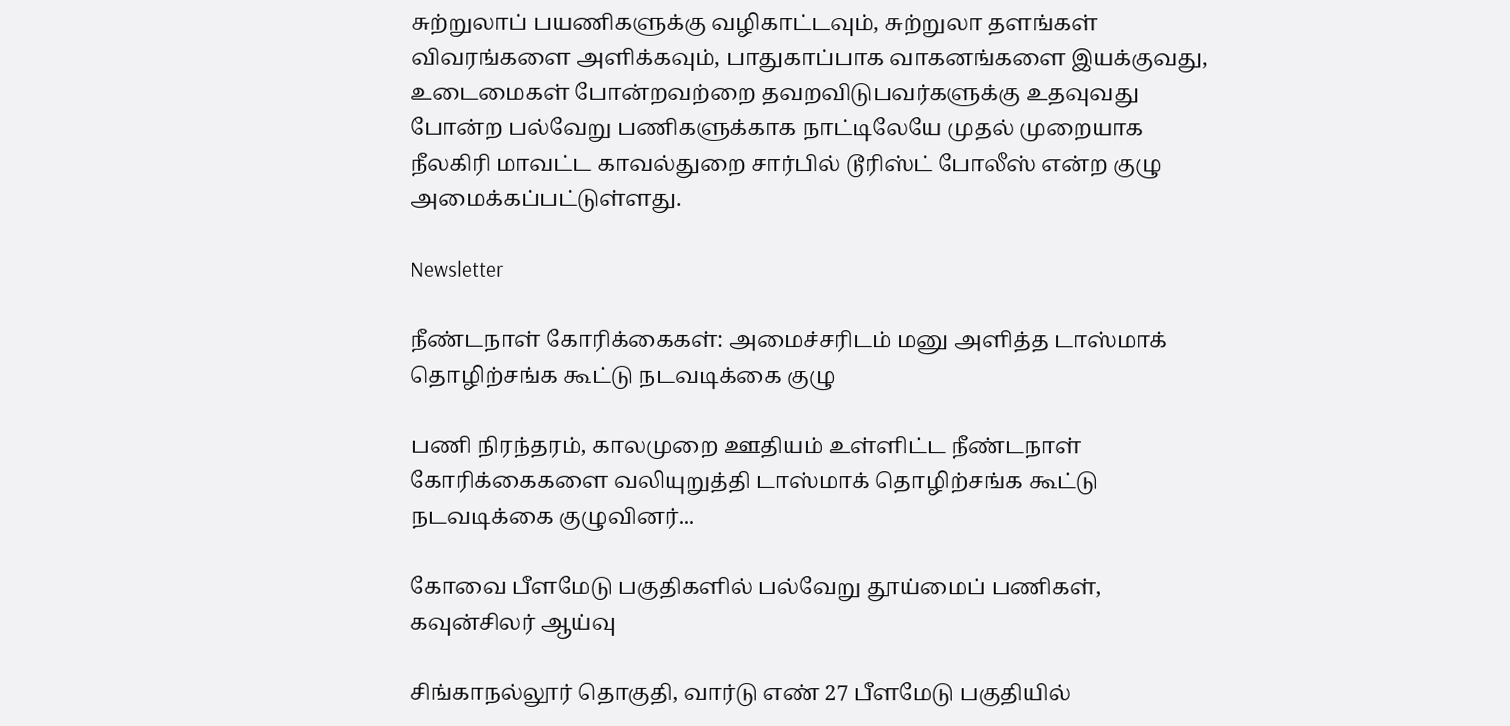சுற்றுலாப் பயணிகளுக்கு வழிகாட்டவும், சுற்றுலா தளங்கள் விவரங்களை அளிக்கவும், பாதுகாப்பாக வாகனங்களை இயக்குவது, உடைமைகள் போன்றவற்றை தவறவிடுபவர்களுக்கு உதவுவது போன்ற பல்வேறு பணிகளுக்காக நாட்டிலேயே முதல் முறையாக நீலகிரி மாவட்ட காவல்துறை சார்பில் டூரிஸ்ட் போலீஸ் என்ற குழு அமைக்கப்பட்டுள்ளது.

Newsletter

நீண்டநாள் கோரிக்கைகள்: அமைச்சரிடம் மனு அளித்த டாஸ்மாக் தொழிற்சங்க கூட்டு நடவடிக்கை குழு

பணி நிரந்தரம், காலமுறை ஊதியம் உள்ளிட்ட நீண்டநாள் கோரிக்கைகளை வலியுறுத்தி டாஸ்மாக் தொழிற்சங்க கூட்டு நடவடிக்கை குழுவினர்...

கோவை பீளமேடு பகுதிகளில் பல்வேறு தூய்மைப் பணிகள், கவுன்சிலர் ஆய்வு

சிங்காநல்லூர் தொகுதி, வார்டு எண் 27 பீளமேடு பகுதியில்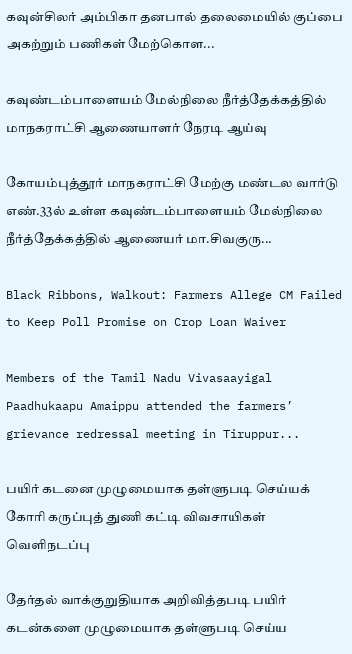கவுன்சிலர் அம்பிகா தனபால் தலைமையில் குப்பை அகற்றும் பணிகள் மேற்கொள...

கவுண்டம்பாளையம் மேல்நிலை நீர்த்தேக்கத்தில் மாநகராட்சி ஆணையாளர் நேரடி ஆய்வு

கோயம்புத்தூர் மாநகராட்சி மேற்கு மண்டல வார்டு எண்.33ல் உள்ள கவுண்டம்பாளையம் மேல்நிலை நீர்த்தேக்கத்தில் ஆணையர் மா.சிவகுரு...

Black Ribbons, Walkout: Farmers Allege CM Failed to Keep Poll Promise on Crop Loan Waiver

Members of the Tamil Nadu Vivasaayigal Paadhukaapu Amaippu attended the farmers’ grievance redressal meeting in Tiruppur...

பயிர் கடனை முழுமையாக தள்ளுபடி செய்யக் கோரி கருப்புத் துணி கட்டி விவசாயிகள் வெளிநடப்பு

தேர்தல் வாக்குறுதியாக அறிவித்தபடி பயிர் கடன்களை முழுமையாக தள்ளுபடி செய்ய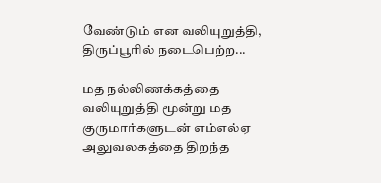வேண்டும் என வலியுறுத்தி, திருப்பூரில் நடைபெற்ற...

மத நல்லிணக்கத்தை வலியுறுத்தி மூன்று மத குருமார்களுடன் எம்எல்ஏ அலுவலகத்தை திறந்த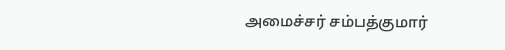அமைச்சர் சம்பத்குமார்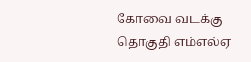கோவை வடக்கு தொகுதி எம்எல்ஏ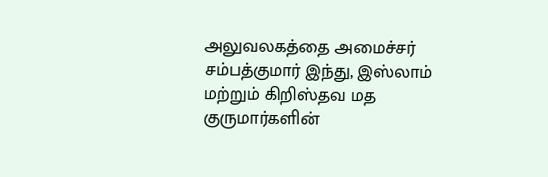அலுவலகத்தை அமைச்சர் சம்பத்குமார் இந்து, இஸ்லாம் மற்றும் கிறிஸ்தவ மத குருமார்களின்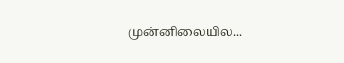முன்னிலையில...